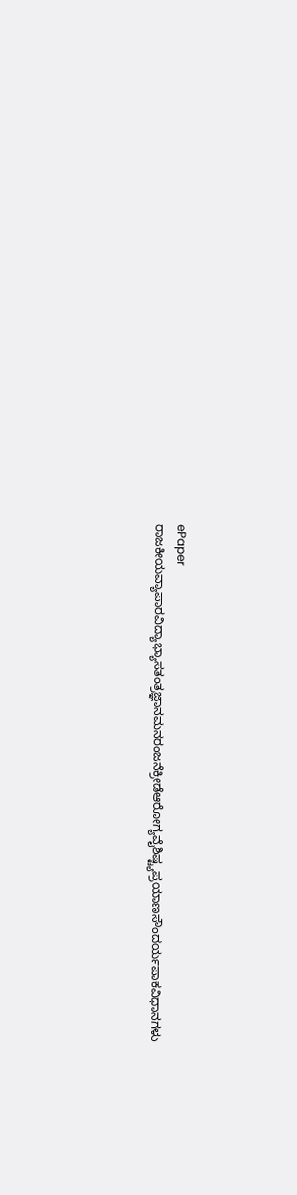ePaper
ರಾಜಕೀಯವ್ಯಾಪಾರವಿದ್ಯಾಭ್ಯಾಸತಂತ್ರಜ್ಞಾನಮನರಂಜನೆಕ್ರೀಡೆಆರೋಗ್ಯವೈಶಿಷ್ಟ್ಯಪ್ರಯಾಣಸೌಂದರ್ಯಪಾಕವಿಧಾನಗಳು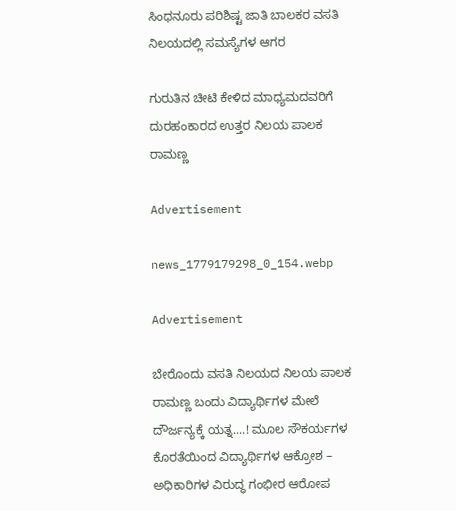ಸಿಂಧನೂರು ಪರಿಶಿಷ್ಟ ಜಾತಿ ಬಾಲಕರ ವಸತಿ ನಿಲಯದಲ್ಲಿ ಸಮಸ್ಯೆಗಳ ಆಗರ

ಗುರುತಿನ ಚೀಟಿ ಕೇಳಿದ ಮಾಧ್ಯಮದವರಿಗೆ ದುರಹಂಕಾರದ ಉತ್ತರ ನಿಲಯ ಪಾಲಕ ರಾಮಣ್ಣ

Advertisement

news_1779179298_0_154.webp

Advertisement

ಬೇರೊಂದು ವಸತಿ ನಿಲಯದ ನಿಲಯ ಪಾಲಕ ರಾಮಣ್ಣ ಬಂದು ವಿದ್ಯಾರ್ಥಿಗಳ ಮೇಲೆ ದೌರ್ಜನ್ಯಕ್ಕೆ ಯತ್ನ....! ಮೂಲ ಸೌಕರ್ಯಗಳ ಕೊರತೆಯಿಂದ ವಿದ್ಯಾರ್ಥಿಗಳ ಆಕ್ರೋಶ – ಅಧಿಕಾರಿಗಳ ವಿರುದ್ಧ ಗಂಭೀರ ಆರೋಪ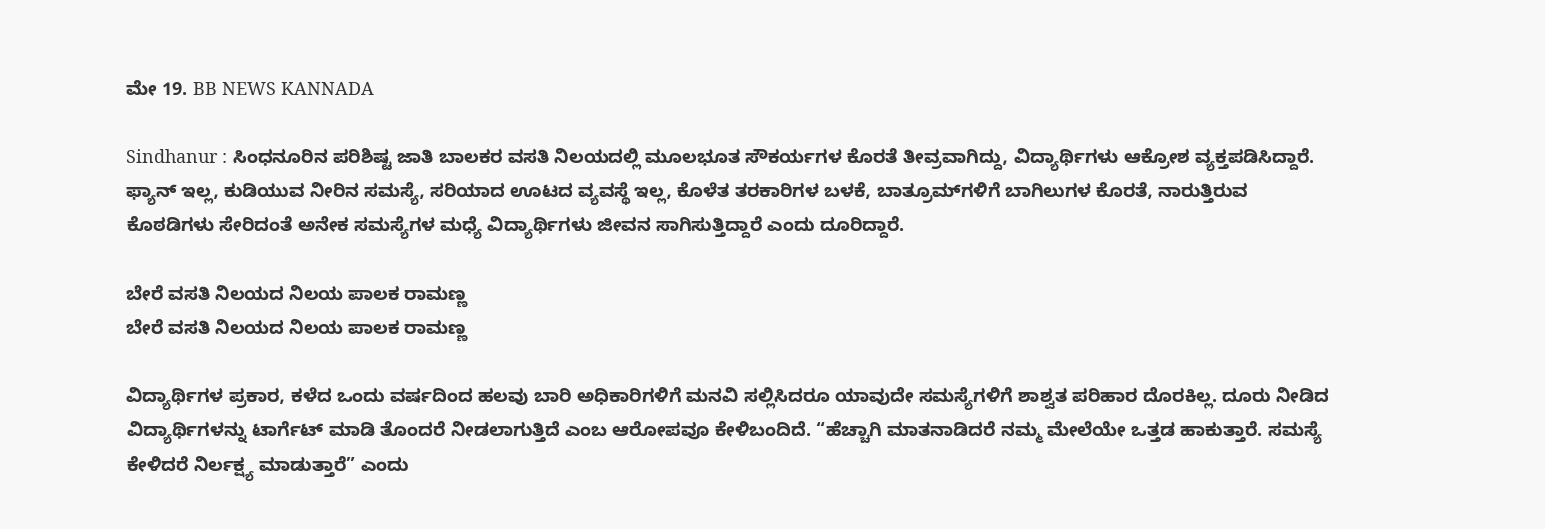ಮೇ 19. BB NEWS KANNADA

Sindhanur : ಸಿಂಧನೂರಿನ ಪರಿಶಿಷ್ಟ ಜಾತಿ ಬಾಲಕರ ವಸತಿ ನಿಲಯದಲ್ಲಿ ಮೂಲಭೂತ ಸೌಕರ್ಯಗಳ ಕೊರತೆ ತೀವ್ರವಾಗಿದ್ದು, ವಿದ್ಯಾರ್ಥಿಗಳು ಆಕ್ರೋಶ ವ್ಯಕ್ತಪಡಿಸಿದ್ದಾರೆ. ಫ್ಯಾನ್ ಇಲ್ಲ, ಕುಡಿಯುವ ನೀರಿನ ಸಮಸ್ಯೆ, ಸರಿಯಾದ ಊಟದ ವ್ಯವಸ್ಥೆ ಇಲ್ಲ, ಕೊಳೆತ ತರಕಾರಿಗಳ ಬಳಕೆ, ಬಾತ್ರೂಮ್‌ಗಳಿಗೆ ಬಾಗಿಲುಗಳ ಕೊರತೆ, ನಾರುತ್ತಿರುವ ಕೊಠಡಿಗಳು ಸೇರಿದಂತೆ ಅನೇಕ ಸಮಸ್ಯೆಗಳ ಮಧ್ಯೆ ವಿದ್ಯಾರ್ಥಿಗಳು ಜೀವನ ಸಾಗಿಸುತ್ತಿದ್ದಾರೆ ಎಂದು ದೂರಿದ್ದಾರೆ.

ಬೇರೆ ವಸತಿ ನಿಲಯದ ನಿಲಯ ಪಾಲಕ ರಾಮಣ್ಣ
ಬೇರೆ ವಸತಿ ನಿಲಯದ ನಿಲಯ ಪಾಲಕ ರಾಮಣ್ಣ

ವಿದ್ಯಾರ್ಥಿಗಳ ಪ್ರಕಾರ, ಕಳೆದ ಒಂದು ವರ್ಷದಿಂದ ಹಲವು ಬಾರಿ ಅಧಿಕಾರಿಗಳಿಗೆ ಮನವಿ ಸಲ್ಲಿಸಿದರೂ ಯಾವುದೇ ಸಮಸ್ಯೆಗಳಿಗೆ ಶಾಶ್ವತ ಪರಿಹಾರ ದೊರಕಿಲ್ಲ. ದೂರು ನೀಡಿದ ವಿದ್ಯಾರ್ಥಿಗಳನ್ನು ಟಾರ್ಗೆಟ್ ಮಾಡಿ ತೊಂದರೆ ನೀಡಲಾಗುತ್ತಿದೆ ಎಂಬ ಆರೋಪವೂ ಕೇಳಿಬಂದಿದೆ. “ಹೆಚ್ಚಾಗಿ ಮಾತನಾಡಿದರೆ ನಮ್ಮ ಮೇಲೆಯೇ ಒತ್ತಡ ಹಾಕುತ್ತಾರೆ. ಸಮಸ್ಯೆ ಕೇಳಿದರೆ ನಿರ್ಲಕ್ಷ್ಯ ಮಾಡುತ್ತಾರೆ” ಎಂದು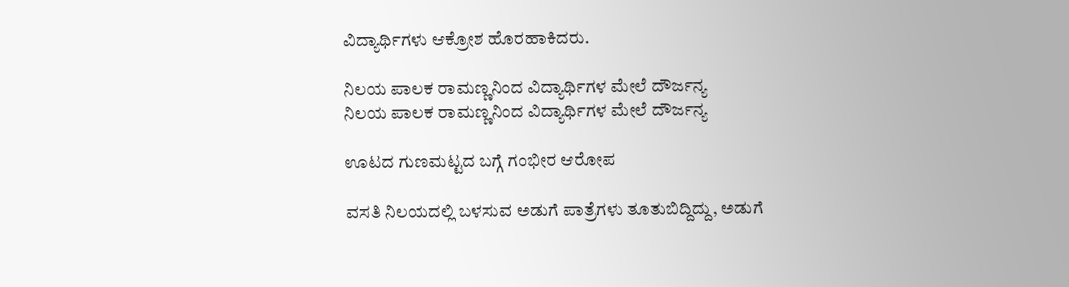ವಿದ್ಯಾರ್ಥಿಗಳು ಆಕ್ರೋಶ ಹೊರಹಾಕಿದರು.

ನಿಲಯ ಪಾಲಕ ರಾಮಣ್ಣನಿಂದ ವಿದ್ಯಾರ್ಥಿಗಳ ಮೇಲೆ ದೌರ್ಜನ್ಯ
ನಿಲಯ ಪಾಲಕ ರಾಮಣ್ಣನಿಂದ ವಿದ್ಯಾರ್ಥಿಗಳ ಮೇಲೆ ದೌರ್ಜನ್ಯ

ಊಟದ ಗುಣಮಟ್ಟದ ಬಗ್ಗೆ ಗಂಭೀರ ಆರೋಪ

ವಸತಿ ನಿಲಯದಲ್ಲಿ ಬಳಸುವ ಅಡುಗೆ ಪಾತ್ರೆಗಳು ತೂತುಬಿದ್ದಿದ್ದು, ಅಡುಗೆ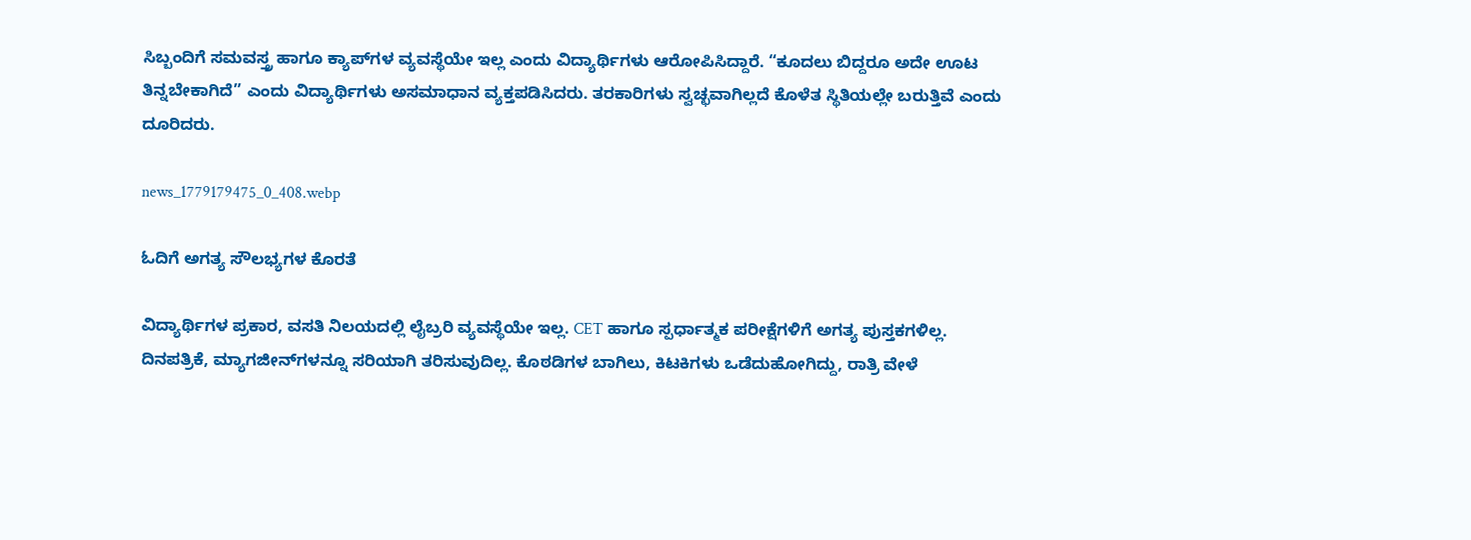ಸಿಬ್ಬಂದಿಗೆ ಸಮವಸ್ತ್ರ ಹಾಗೂ ಕ್ಯಾಪ್‌ಗಳ ವ್ಯವಸ್ಥೆಯೇ ಇಲ್ಲ ಎಂದು ವಿದ್ಯಾರ್ಥಿಗಳು ಆರೋಪಿಸಿದ್ದಾರೆ. “ಕೂದಲು ಬಿದ್ದರೂ ಅದೇ ಊಟ ತಿನ್ನಬೇಕಾಗಿದೆ” ಎಂದು ವಿದ್ಯಾರ್ಥಿಗಳು ಅಸಮಾಧಾನ ವ್ಯಕ್ತಪಡಿಸಿದರು. ತರಕಾರಿಗಳು ಸ್ವಚ್ಛವಾಗಿಲ್ಲದೆ ಕೊಳೆತ ಸ್ಥಿತಿಯಲ್ಲೇ ಬರುತ್ತಿವೆ ಎಂದು ದೂರಿದರು.

news_1779179475_0_408.webp

ಓದಿಗೆ ಅಗತ್ಯ ಸೌಲಭ್ಯಗಳ ಕೊರತೆ

ವಿದ್ಯಾರ್ಥಿಗಳ ಪ್ರಕಾರ, ವಸತಿ ನಿಲಯದಲ್ಲಿ ಲೈಬ್ರರಿ ವ್ಯವಸ್ಥೆಯೇ ಇಲ್ಲ. CET ಹಾಗೂ ಸ್ಪರ್ಧಾತ್ಮಕ ಪರೀಕ್ಷೆಗಳಿಗೆ ಅಗತ್ಯ ಪುಸ್ತಕಗಳಿಲ್ಲ. ದಿನಪತ್ರಿಕೆ, ಮ್ಯಾಗಜೀನ್‌ಗಳನ್ನೂ ಸರಿಯಾಗಿ ತರಿಸುವುದಿಲ್ಲ. ಕೊಠಡಿಗಳ ಬಾಗಿಲು, ಕಿಟಕಿಗಳು ಒಡೆದುಹೋಗಿದ್ದು, ರಾತ್ರಿ ವೇಳೆ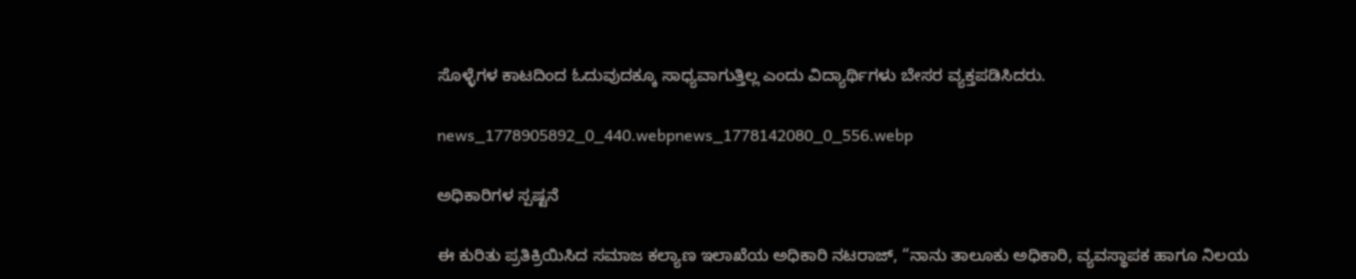ಸೊಳ್ಳೆಗಳ ಕಾಟದಿಂದ ಓದುವುದಕ್ಕೂ ಸಾಧ್ಯವಾಗುತ್ತಿಲ್ಲ ಎಂದು ವಿದ್ಯಾರ್ಥಿಗಳು ಬೇಸರ ವ್ಯಕ್ತಪಡಿಸಿದರು.

news_1778905892_0_440.webpnews_1778142080_0_556.webp

ಅಧಿಕಾರಿಗಳ ಸ್ಪಷ್ಟನೆ

ಈ ಕುರಿತು ಪ್ರತಿಕ್ರಿಯಿಸಿದ ಸಮಾಜ ಕಲ್ಯಾಣ ಇಲಾಖೆಯ ಅಧಿಕಾರಿ ನಟರಾಜ್, “ನಾನು ತಾಲೂಕು ಅಧಿಕಾರಿ, ವ್ಯವಸ್ಥಾಪಕ ಹಾಗೂ ನಿಲಯ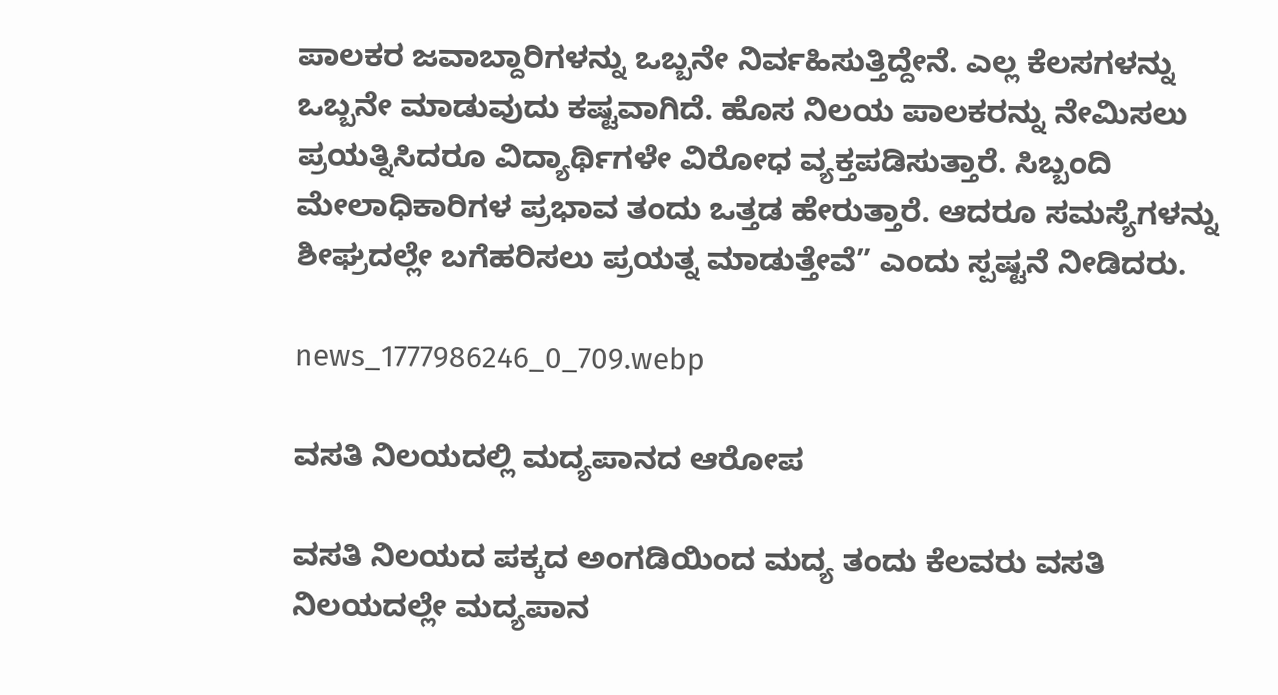ಪಾಲಕರ ಜವಾಬ್ದಾರಿಗಳನ್ನು ಒಬ್ಬನೇ ನಿರ್ವಹಿಸುತ್ತಿದ್ದೇನೆ. ಎಲ್ಲ ಕೆಲಸಗಳನ್ನು ಒಬ್ಬನೇ ಮಾಡುವುದು ಕಷ್ಟವಾಗಿದೆ. ಹೊಸ ನಿಲಯ ಪಾಲಕರನ್ನು ನೇಮಿಸಲು ಪ್ರಯತ್ನಿಸಿದರೂ ವಿದ್ಯಾರ್ಥಿಗಳೇ ವಿರೋಧ ವ್ಯಕ್ತಪಡಿಸುತ್ತಾರೆ. ಸಿಬ್ಬಂದಿ ಮೇಲಾಧಿಕಾರಿಗಳ ಪ್ರಭಾವ ತಂದು ಒತ್ತಡ ಹೇರುತ್ತಾರೆ. ಆದರೂ ಸಮಸ್ಯೆಗಳನ್ನು ಶೀಘ್ರದಲ್ಲೇ ಬಗೆಹರಿಸಲು ಪ್ರಯತ್ನ ಮಾಡುತ್ತೇವೆ” ಎಂದು ಸ್ಪಷ್ಟನೆ ನೀಡಿದರು.

news_1777986246_0_709.webp

ವಸತಿ ನಿಲಯದಲ್ಲಿ ಮದ್ಯಪಾನದ ಆರೋಪ

ವಸತಿ ನಿಲಯದ ಪಕ್ಕದ ಅಂಗಡಿಯಿಂದ ಮದ್ಯ ತಂದು ಕೆಲವರು ವಸತಿ ನಿಲಯದಲ್ಲೇ ಮದ್ಯಪಾನ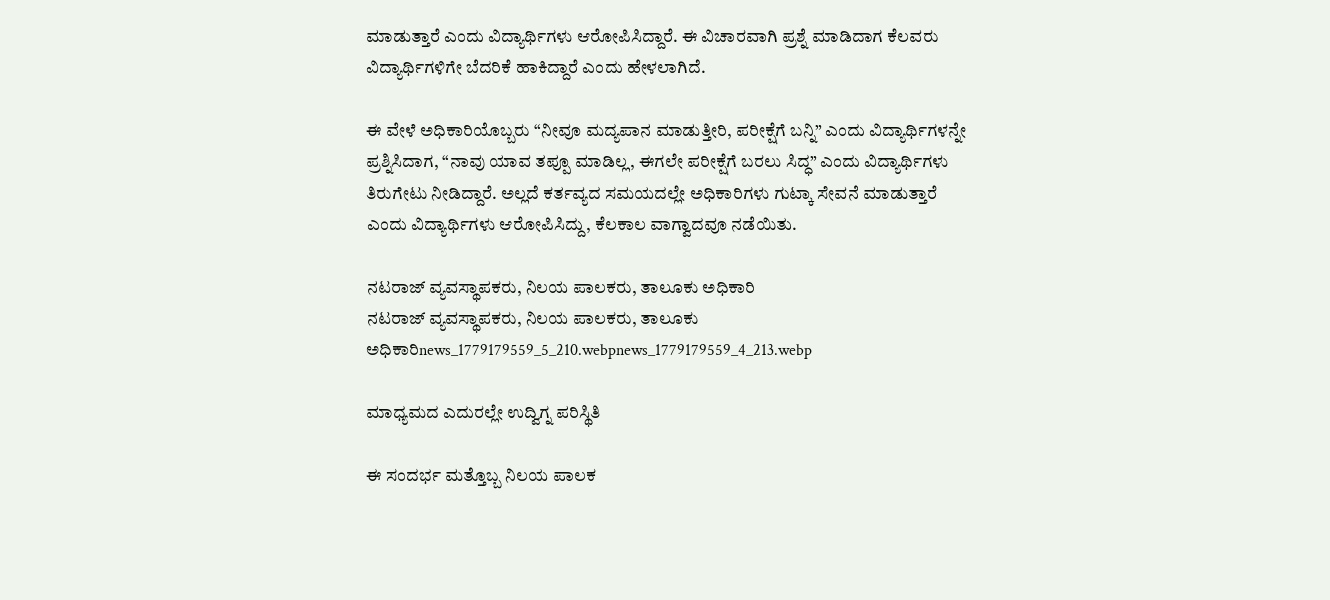ಮಾಡುತ್ತಾರೆ ಎಂದು ವಿದ್ಯಾರ್ಥಿಗಳು ಆರೋಪಿಸಿದ್ದಾರೆ. ಈ ವಿಚಾರವಾಗಿ ಪ್ರಶ್ನೆ ಮಾಡಿದಾಗ ಕೆಲವರು ವಿದ್ಯಾರ್ಥಿಗಳಿಗೇ ಬೆದರಿಕೆ ಹಾಕಿದ್ದಾರೆ ಎಂದು ಹೇಳಲಾಗಿದೆ.

ಈ ವೇಳೆ ಅಧಿಕಾರಿಯೊಬ್ಬರು “ನೀವೂ ಮದ್ಯಪಾನ ಮಾಡುತ್ತೀರಿ, ಪರೀಕ್ಷೆಗೆ ಬನ್ನಿ” ಎಂದು ವಿದ್ಯಾರ್ಥಿಗಳನ್ನೇ ಪ್ರಶ್ನಿಸಿದಾಗ, “ನಾವು ಯಾವ ತಪ್ಪೂ ಮಾಡಿಲ್ಲ, ಈಗಲೇ ಪರೀಕ್ಷೆಗೆ ಬರಲು ಸಿದ್ಧ” ಎಂದು ವಿದ್ಯಾರ್ಥಿಗಳು ತಿರುಗೇಟು ನೀಡಿದ್ದಾರೆ. ಅಲ್ಲದೆ ಕರ್ತವ್ಯದ ಸಮಯದಲ್ಲೇ ಅಧಿಕಾರಿಗಳು ಗುಟ್ಕಾ ಸೇವನೆ ಮಾಡುತ್ತಾರೆ ಎಂದು ವಿದ್ಯಾರ್ಥಿಗಳು ಆರೋಪಿಸಿದ್ದು, ಕೆಲಕಾಲ ವಾಗ್ವಾದವೂ ನಡೆಯಿತು.

ನಟರಾಜ್ ವ್ಯವಸ್ಥಾಪಕರು, ನಿಲಯ ಪಾಲಕರು, ತಾಲೂಕು ಅಧಿಕಾರಿ
ನಟರಾಜ್ ವ್ಯವಸ್ಥಾಪಕರು, ನಿಲಯ ಪಾಲಕರು, ತಾಲೂಕು ಅಧಿಕಾರಿnews_1779179559_5_210.webpnews_1779179559_4_213.webp

ಮಾಧ್ಯಮದ ಎದುರಲ್ಲೇ ಉದ್ವಿಗ್ನ ಪರಿಸ್ಥಿತಿ

ಈ ಸಂದರ್ಭ ಮತ್ತೊಬ್ಬ ನಿಲಯ ಪಾಲಕ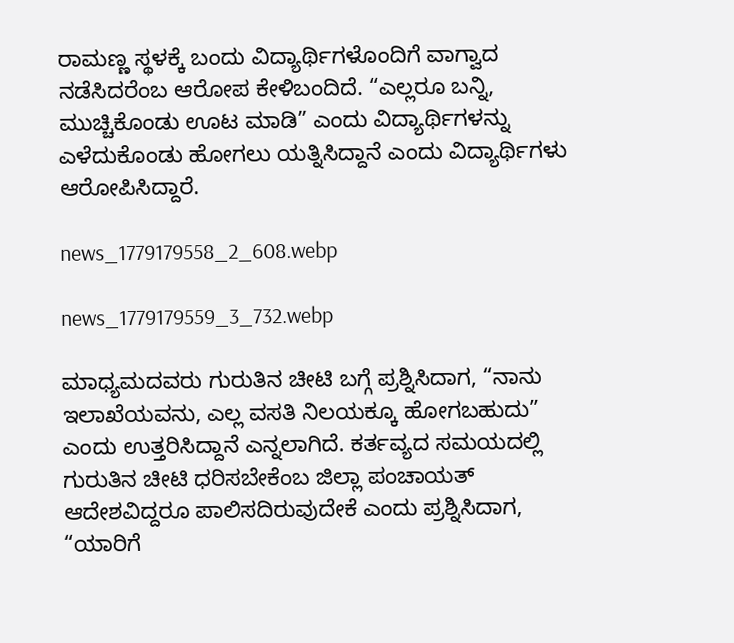ರಾಮಣ್ಣ ಸ್ಥಳಕ್ಕೆ ಬಂದು ವಿದ್ಯಾರ್ಥಿಗಳೊಂದಿಗೆ ವಾಗ್ವಾದ ನಡೆಸಿದರೆಂಬ ಆರೋಪ ಕೇಳಿಬಂದಿದೆ. “ಎಲ್ಲರೂ ಬನ್ನಿ, ಮುಚ್ಚಿಕೊಂಡು ಊಟ ಮಾಡಿ” ಎಂದು ವಿದ್ಯಾರ್ಥಿಗಳನ್ನು ಎಳೆದುಕೊಂಡು ಹೋಗಲು ಯತ್ನಿಸಿದ್ದಾನೆ ಎಂದು ವಿದ್ಯಾರ್ಥಿಗಳು ಆರೋಪಿಸಿದ್ದಾರೆ.

news_1779179558_2_608.webp

news_1779179559_3_732.webp

ಮಾಧ್ಯಮದವರು ಗುರುತಿನ ಚೀಟಿ ಬಗ್ಗೆ ಪ್ರಶ್ನಿಸಿದಾಗ, “ನಾನು ಇಲಾಖೆಯವನು, ಎಲ್ಲ ವಸತಿ ನಿಲಯಕ್ಕೂ ಹೋಗಬಹುದು” ಎಂದು ಉತ್ತರಿಸಿದ್ದಾನೆ ಎನ್ನಲಾಗಿದೆ. ಕರ್ತವ್ಯದ ಸಮಯದಲ್ಲಿ ಗುರುತಿನ ಚೀಟಿ ಧರಿಸಬೇಕೆಂಬ ಜಿಲ್ಲಾ ಪಂಚಾಯತ್ ಆದೇಶವಿದ್ದರೂ ಪಾಲಿಸದಿರುವುದೇಕೆ ಎಂದು ಪ್ರಶ್ನಿಸಿದಾಗ, “ಯಾರಿಗೆ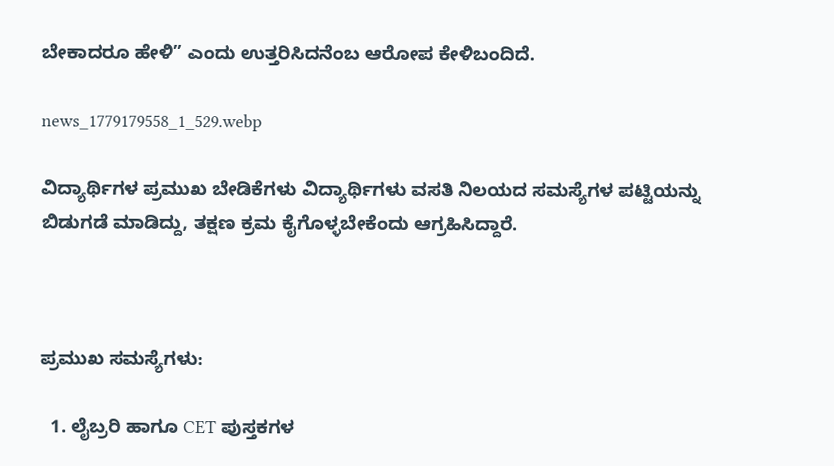ಬೇಕಾದರೂ ಹೇಳಿ” ಎಂದು ಉತ್ತರಿಸಿದನೆಂಬ ಆರೋಪ ಕೇಳಿಬಂದಿದೆ.

news_1779179558_1_529.webp

ವಿದ್ಯಾರ್ಥಿಗಳ ಪ್ರಮುಖ ಬೇಡಿಕೆಗಳು ವಿದ್ಯಾರ್ಥಿಗಳು ವಸತಿ ನಿಲಯದ ಸಮಸ್ಯೆಗಳ ಪಟ್ಟಿಯನ್ನು ಬಿಡುಗಡೆ ಮಾಡಿದ್ದು, ತಕ್ಷಣ ಕ್ರಮ ಕೈಗೊಳ್ಳಬೇಕೆಂದು ಆಗ್ರಹಿಸಿದ್ದಾರೆ.



ಪ್ರಮುಖ ಸಮಸ್ಯೆಗಳು:

  1. ಲೈಬ್ರರಿ ಹಾಗೂ CET ಪುಸ್ತಕಗಳ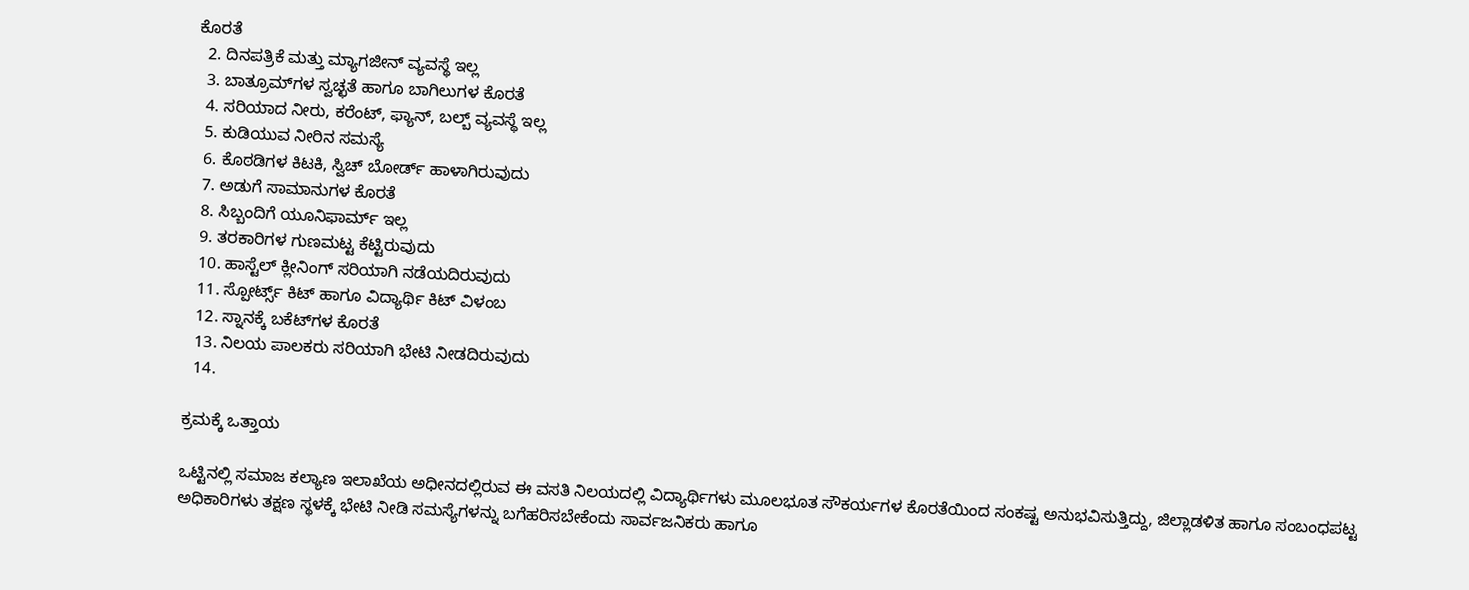ಕೊರತೆ
  2. ದಿನಪತ್ರಿಕೆ ಮತ್ತು ಮ್ಯಾಗಜೀನ್ ವ್ಯವಸ್ಥೆ ಇಲ್ಲ
  3. ಬಾತ್ರೂಮ್‌ಗಳ ಸ್ವಚ್ಛತೆ ಹಾಗೂ ಬಾಗಿಲುಗಳ ಕೊರತೆ
  4. ಸರಿಯಾದ ನೀರು, ಕರೆಂಟ್, ಫ್ಯಾನ್, ಬಲ್ಬ್ ವ್ಯವಸ್ಥೆ ಇಲ್ಲ
  5. ಕುಡಿಯುವ ನೀರಿನ ಸಮಸ್ಯೆ
  6. ಕೊಠಡಿಗಳ ಕಿಟಕಿ, ಸ್ವಿಚ್ ಬೋರ್ಡ್ ಹಾಳಾಗಿರುವುದು
  7. ಅಡುಗೆ ಸಾಮಾನುಗಳ ಕೊರತೆ
  8. ಸಿಬ್ಬಂದಿಗೆ ಯೂನಿಫಾರ್ಮ್ ಇಲ್ಲ
  9. ತರಕಾರಿಗಳ ಗುಣಮಟ್ಟ ಕೆಟ್ಟಿರುವುದು
  10. ಹಾಸ್ಟೆಲ್ ಕ್ಲೀನಿಂಗ್ ಸರಿಯಾಗಿ ನಡೆಯದಿರುವುದು
  11. ಸ್ಪೋರ್ಟ್ಸ್ ಕಿಟ್ ಹಾಗೂ ವಿದ್ಯಾರ್ಥಿ ಕಿಟ್ ವಿಳಂಬ
  12. ಸ್ನಾನಕ್ಕೆ ಬಕೆಟ್‌ಗಳ ಕೊರತೆ
  13. ನಿಲಯ ಪಾಲಕರು ಸರಿಯಾಗಿ ಭೇಟಿ ನೀಡದಿರುವುದು
  14.

ಕ್ರಮಕ್ಕೆ ಒತ್ತಾಯ

ಒಟ್ಟಿನಲ್ಲಿ ಸಮಾಜ ಕಲ್ಯಾಣ ಇಲಾಖೆಯ ಅಧೀನದಲ್ಲಿರುವ ಈ ವಸತಿ ನಿಲಯದಲ್ಲಿ ವಿದ್ಯಾರ್ಥಿಗಳು ಮೂಲಭೂತ ಸೌಕರ್ಯಗಳ ಕೊರತೆಯಿಂದ ಸಂಕಷ್ಟ ಅನುಭವಿಸುತ್ತಿದ್ದು, ಜಿಲ್ಲಾಡಳಿತ ಹಾಗೂ ಸಂಬಂಧಪಟ್ಟ ಅಧಿಕಾರಿಗಳು ತಕ್ಷಣ ಸ್ಥಳಕ್ಕೆ ಭೇಟಿ ನೀಡಿ ಸಮಸ್ಯೆಗಳನ್ನು ಬಗೆಹರಿಸಬೇಕೆಂದು ಸಾರ್ವಜನಿಕರು ಹಾಗೂ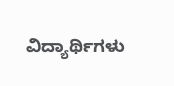ವಿದ್ಯಾರ್ಥಿಗಳು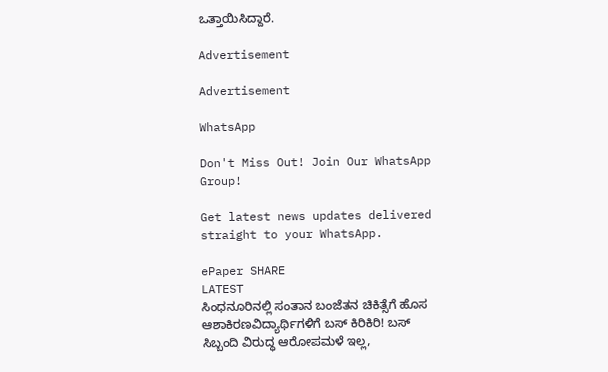ಒತ್ತಾಯಿಸಿದ್ದಾರೆ.

Advertisement

Advertisement

WhatsApp

Don't Miss Out! Join Our WhatsApp Group!

Get latest news updates delivered straight to your WhatsApp.

ePaper SHARE
LATEST
ಸಿಂಧನೂರಿನಲ್ಲಿ ಸಂತಾನ ಬಂಜೆತನ ಚಿಕಿತ್ಸೆಗೆ ಹೊಸ ಆಶಾಕಿರಣವಿದ್ಯಾರ್ಥಿಗಳಿಗೆ ಬಸ್ ಕಿರಿಕಿರಿ! ಬಸ್ ಸಿಬ್ಬಂದಿ ವಿರುದ್ಧ ಆರೋಪಮಳೆ ಇಲ್ಲ,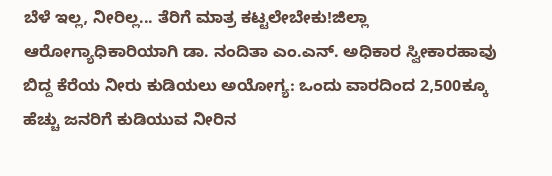ಬೆಳೆ ಇಲ್ಲ, ನೀರಿಲ್ಲ... ತೆರಿಗೆ ಮಾತ್ರ ಕಟ್ಟಲೇಬೇಕು!ಜಿಲ್ಲಾ ಆರೋಗ್ಯಾಧಿಕಾರಿಯಾಗಿ ಡಾ. ನಂದಿತಾ ಎಂ.ಎನ್. ಅಧಿಕಾರ ಸ್ವೀಕಾರಹಾವು ಬಿದ್ದ ಕೆರೆಯ ನೀರು ಕುಡಿಯಲು ಅಯೋಗ್ಯ: ಒಂದು ವಾರದಿಂದ 2,500ಕ್ಕೂ ಹೆಚ್ಚು ಜನರಿಗೆ ಕುಡಿಯುವ ನೀರಿನ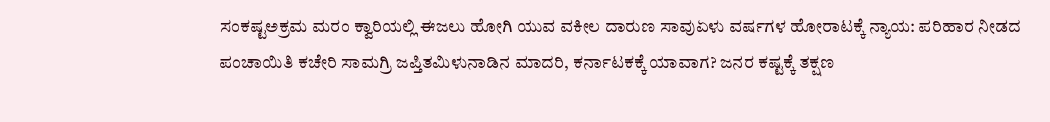ಸಂಕಷ್ಟಅಕ್ರಮ ಮರಂ ಕ್ವಾರಿಯಲ್ಲಿ ಈಜಲು ಹೋಗಿ ಯುವ ವಕೀಲ ದಾರುಣ ಸಾವುಏಳು ವರ್ಷಗಳ ಹೋರಾಟಕ್ಕೆ ನ್ಯಾಯ: ಪರಿಹಾರ ನೀಡದ ಪಂಚಾಯಿತಿ ಕಚೇರಿ ಸಾಮಗ್ರಿ ಜಪ್ತಿತಮಿಳುನಾಡಿನ ಮಾದರಿ, ಕರ್ನಾಟಕಕ್ಕೆ ಯಾವಾಗ? ಜನರ ಕಷ್ಟಕ್ಕೆ ತಕ್ಷಣ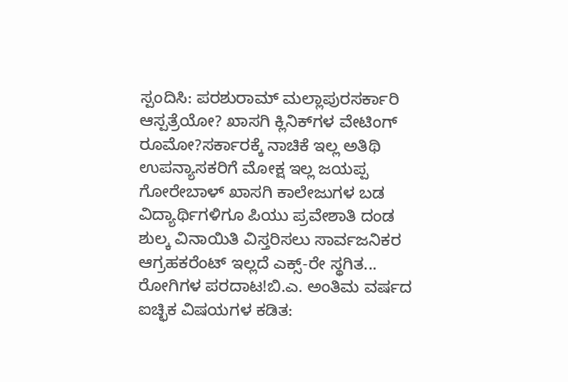ಸ್ಪಂದಿಸಿ: ಪರಶುರಾಮ್ ಮಲ್ಲಾಪುರಸರ್ಕಾರಿ ಆಸ್ಪತ್ರೆಯೋ? ಖಾಸಗಿ ಕ್ಲಿನಿಕ್‌ಗಳ ವೇಟಿಂಗ್ ರೂಮೋ?ಸರ್ಕಾರಕ್ಕೆ ನಾಚಿಕೆ ಇಲ್ಲ ಅತಿಥಿ ಉಪನ್ಯಾಸಕರಿಗೆ ಮೋಕ್ಷ ಇಲ್ಲ ಜಯಪ್ಪ ಗೋರೇಬಾಳ್ ಖಾಸಗಿ ಕಾಲೇಜುಗಳ ಬಡ ವಿದ್ಯಾರ್ಥಿಗಳಿಗೂ ಪಿಯು ಪ್ರವೇಶಾತಿ ದಂಡ ಶುಲ್ಕ ವಿನಾಯಿತಿ ವಿಸ್ತರಿಸಲು ಸಾರ್ವಜನಿಕರ ಆಗ್ರಹಕರೆಂಟ್ ಇಲ್ಲದೆ ಎಕ್ಸ್-ರೇ ಸ್ಥಗಿತ... ರೋಗಿಗಳ ಪರದಾಟ!ಬಿ.ಎ. ಅಂತಿಮ ವರ್ಷದ ಐಚ್ಛಿಕ ವಿಷಯಗಳ ಕಡಿತ: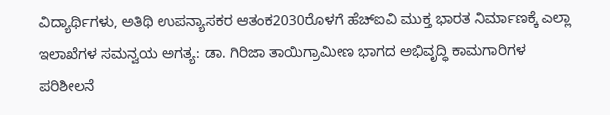ವಿದ್ಯಾರ್ಥಿಗಳು, ಅತಿಥಿ ಉಪನ್ಯಾಸಕರ ಆತಂಕ2030ರೊಳಗೆ ಹೆಚ್‌ಐವಿ ಮುಕ್ತ ಭಾರತ ನಿರ್ಮಾಣಕ್ಕೆ ಎಲ್ಲಾ ಇಲಾಖೆಗಳ ಸಮನ್ವಯ ಅಗತ್ಯ: ಡಾ. ಗಿರಿಜಾ ತಾಯಿಗ್ರಾಮೀಣ ಭಾಗದ ಅಭಿವೃದ್ಧಿ ಕಾಮಗಾರಿಗಳ ಪರಿಶೀಲನೆ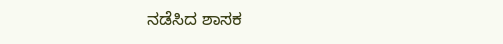ನಡೆಸಿದ ಶಾಸಕ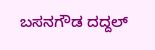ಬಸನಗೌಡ ದದ್ದಲ್